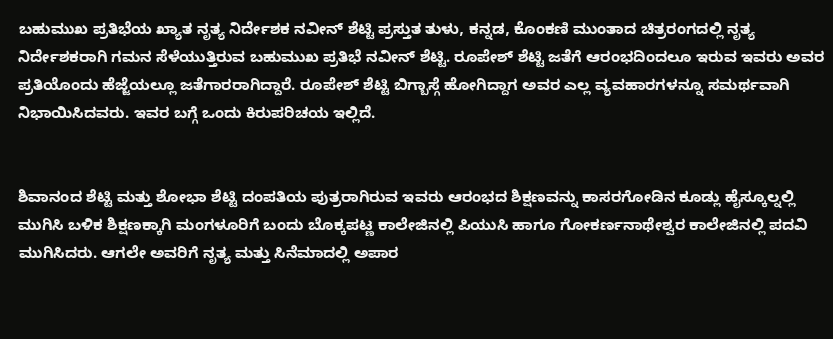ಬಹುಮುಖ ಪ್ರತಿಭೆಯ ಖ್ಯಾತ ನೃತ್ಯ ನಿರ್ದೇಶಕ ನವೀನ್ ಶೆಟ್ಟಿ ಪ್ರಸ್ತುತ ತುಳು, ಕನ್ನಡ, ಕೊಂಕಣಿ ಮುಂತಾದ ಚಿತ್ರರಂಗದಲ್ಲಿ ನೃತ್ಯ ನಿರ್ದೇಶಕರಾಗಿ ಗಮನ ಸೆಳೆಯುತ್ತಿರುವ ಬಹುಮುಖ ಪ್ರತಿಭೆ ನವೀನ್ ಶೆಟ್ಟಿ. ರೂಪೇಶ್ ಶೆಟ್ಟಿ ಜತೆಗೆ ಆರಂಭದಿಂದಲೂ ಇರುವ ಇವರು ಅವರ ಪ್ರತಿಯೊಂದು ಹೆಜ್ಜೆಯಲ್ಲೂ ಜತೆಗಾರರಾಗಿದ್ದಾರೆ. ರೂಪೇಶ್ ಶೆಟ್ಟಿ ಬಿಗ್ಬಾಸ್ಗೆ ಹೋಗಿದ್ದಾಗ ಅವರ ಎಲ್ಲ ವ್ಯವಹಾರಗಳನ್ನೂ ಸಮರ್ಥವಾಗಿ ನಿಭಾಯಿಸಿದವರು. ಇವರ ಬಗ್ಗೆ ಒಂದು ಕಿರುಪರಿಚಯ ಇಲ್ಲಿದೆ.


ಶಿವಾನಂದ ಶೆಟ್ಟಿ ಮತ್ತು ಶೋಭಾ ಶೆಟ್ಟಿ ದಂಪತಿಯ ಪುತ್ರರಾಗಿರುವ ಇವರು ಆರಂಭದ ಶಿಕ್ಷಣವನ್ನು ಕಾಸರಗೋಡಿನ ಕೂಡ್ಲು ಹೈಸ್ಕೂಲ್ನಲ್ಲಿ ಮುಗಿಸಿ ಬಳಿಕ ಶಿಕ್ಷಣಕ್ಕಾಗಿ ಮಂಗಳೂರಿಗೆ ಬಂದು ಬೊಕ್ಕಪಟ್ಣ ಕಾಲೇಜಿನಲ್ಲಿ ಪಿಯುಸಿ ಹಾಗೂ ಗೋಕರ್ಣನಾಥೇಶ್ವರ ಕಾಲೇಜಿನಲ್ಲಿ ಪದವಿ ಮುಗಿಸಿದರು. ಆಗಲೇ ಅವರಿಗೆ ನೃತ್ಯ ಮತ್ತು ಸಿನೆಮಾದಲ್ಲಿ ಅಪಾರ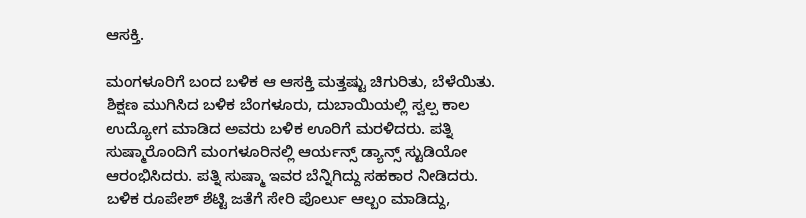ಆಸಕ್ತಿ.

ಮಂಗಳೂರಿಗೆ ಬಂದ ಬಳಿಕ ಆ ಆಸಕ್ತಿ ಮತ್ತಷ್ಟು ಚಿಗುರಿತು, ಬೆಳೆಯಿತು. ಶಿಕ್ಷಣ ಮುಗಿಸಿದ ಬಳಿಕ ಬೆಂಗಳೂರು, ದುಬಾಯಿಯಲ್ಲಿ ಸ್ವಲ್ಪ ಕಾಲ ಉದ್ಯೋಗ ಮಾಡಿದ ಅವರು ಬಳಿಕ ಊರಿಗೆ ಮರಳಿದರು. ಪತ್ನಿ ಸುಷ್ಮಾರೊಂದಿಗೆ ಮಂಗಳೂರಿನಲ್ಲಿ ಆರ್ಯನ್ಸ್ ಡ್ಯಾನ್ಸ್ ಸ್ಟುಡಿಯೋ ಆರಂಭಿಸಿದರು. ಪತ್ನಿ ಸುಷ್ಮಾ ಇವರ ಬೆನ್ನಿಗಿದ್ದು ಸಹಕಾರ ನೀಡಿದರು. ಬಳಿಕ ರೂಪೇಶ್ ಶೆಟ್ಟಿ ಜತೆಗೆ ಸೇರಿ ಪೊರ್ಲು ಆಲ್ಬಂ ಮಾಡಿದ್ದು,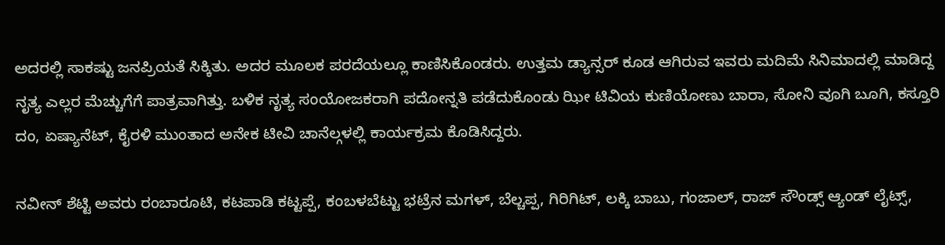ಅದರಲ್ಲಿ ಸಾಕಷ್ಟು ಜನಪ್ರಿಯತೆ ಸಿಕ್ಕಿತು. ಅದರ ಮೂಲಕ ಪರದೆಯಲ್ಲೂ ಕಾಣಿಸಿಕೊಂಡರು. ಉತ್ತಮ ಡ್ಯಾನ್ಸರ್ ಕೂಡ ಆಗಿರುವ ಇವರು ಮದಿಮೆ ಸಿನಿಮಾದಲ್ಲಿ ಮಾಡಿದ್ದ ನೃತ್ಯ ಎಲ್ಲರ ಮೆಚ್ಚುಗೆಗೆ ಪಾತ್ರವಾಗಿತ್ತು. ಬಳಿಕ ನೃತ್ಯ ಸಂಯೋಜಕರಾಗಿ ಪದೋನ್ನತಿ ಪಡೆದುಕೊಂಡು ಝೀ ಟಿವಿಯ ಕುಣಿಯೋಣು ಬಾರಾ, ಸೋನಿ ವೂಗಿ ಬೂಗಿ, ಕಸ್ತೂರಿ ದಂ, ಏಷ್ಯಾನೆಟ್, ಕೈರಳಿ ಮುಂತಾದ ಅನೇಕ ಟೀವಿ ಚಾನೆಲ್ಗಳಲ್ಲಿ ಕಾರ್ಯಕ್ರಮ ಕೊಡಿಸಿದ್ದರು.

ನವೀನ್ ಶೆಟ್ಟಿ ಅವರು ರಂಬಾರೂಟಿ, ಕಟಪಾಡಿ ಕಟ್ಟಪ್ಪೆ, ಕಂಬಳಬೆಟ್ಟು ಭಟ್ರೆನ ಮಗಳ್, ಬೆಲ್ಚಪ್ಪ, ಗಿರಿಗಿಟ್, ಲಕ್ಕಿ ಬಾಬು, ಗಂಜಾಲ್, ರಾಜ್ ಸೌಂಡ್ಸ್ ಆ್ಯಂಡ್ ಲೈಟ್ಸ್,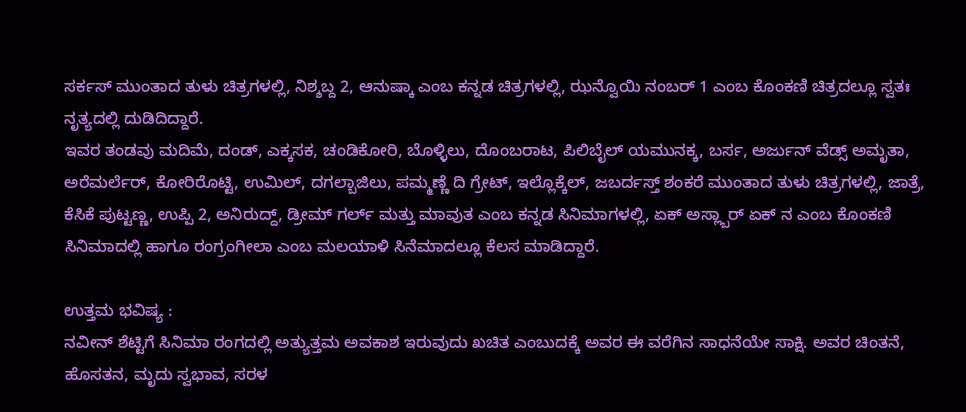ಸರ್ಕಸ್ ಮುಂತಾದ ತುಳು ಚಿತ್ರಗಳಲ್ಲಿ, ನಿಶ್ಶಬ್ದ 2, ಆನುಷ್ಕಾ ಎಂಬ ಕನ್ನಡ ಚಿತ್ರಗಳಲ್ಲಿ, ಝನ್ವೊಯಿ ನಂಬರ್ 1 ಎಂಬ ಕೊಂಕಣಿ ಚಿತ್ರದಲ್ಲೂ ಸ್ವತಃ ನೃತ್ಯದಲ್ಲಿ ದುಡಿದಿದ್ದಾರೆ.
ಇವರ ತಂಡವು ಮದಿಮೆ, ದಂಡ್, ಎಕ್ಕಸಕ, ಚಂಡಿಕೋರಿ, ಬೊಳ್ಳಿಲು, ದೊಂಬರಾಟ, ಪಿಲಿಬೈಲ್ ಯಮುನಕ್ಕ, ಬರ್ಸ, ಅರ್ಜುನ್ ವೆಡ್ಸ್ ಅಮೃತಾ, ಅರೆಮರ್ಲೆರ್, ಕೋರಿರೊಟ್ಟಿ, ಉಮಿಲ್, ದಗಲ್ಬಾಜಿಲು, ಪಮ್ಮಣ್ಣೆ ದಿ ಗ್ರೇಟ್, ಇಲ್ಲೊಕ್ಕೆಲ್, ಜಬರ್ದಸ್ತ್ ಶಂಕರೆ ಮುಂತಾದ ತುಳು ಚಿತ್ರಗಳಲ್ಲಿ, ಜಾತ್ರೆ, ಕೆಸಿಕೆ ಪುಟ್ಟಣ್ಣ, ಉಪ್ಪಿ 2, ಅನಿರುದ್ದ್, ಡ್ರೀಮ್ ಗರ್ಲ್ ಮತ್ತು ಮಾವುತ ಎಂಬ ಕನ್ನಡ ಸಿನಿಮಾಗಳಲ್ಲಿ, ಏಕ್ ಅಸ್ಲ್ಬಾರ್ ಏಕ್ ನ ಎಂಬ ಕೊಂಕಣಿ ಸಿನಿಮಾದಲ್ಲಿ ಹಾಗೂ ರಂಗ್ರಂಗೀಲಾ ಎಂಬ ಮಲಯಾಳಿ ಸಿನೆಮಾದಲ್ಲೂ ಕೆಲಸ ಮಾಡಿದ್ದಾರೆ.

ಉತ್ತಮ ಭವಿಷ್ಯ :
ನವೀನ್ ಶೆಟ್ಟಿಗೆ ಸಿನಿಮಾ ರಂಗದಲ್ಲಿ ಅತ್ಯುತ್ತಮ ಅವಕಾಶ ಇರುವುದು ಖಚಿತ ಎಂಬುದಕ್ಕೆ ಅವರ ಈ ವರೆಗಿನ ಸಾಧನೆಯೇ ಸಾಕ್ಷಿ. ಅವರ ಚಿಂತನೆ, ಹೊಸತನ, ಮೃದು ಸ್ವಭಾವ, ಸರಳ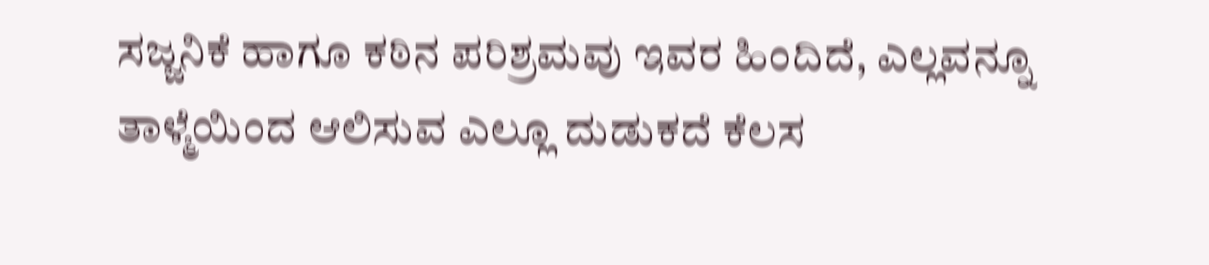ಸಜ್ಜನಿಕೆ ಹಾಗೂ ಕಠಿನ ಪರಿಶ್ರಮವು ಇವರ ಹಿಂದಿದೆ, ಎಲ್ಲವನ್ನೂ ತಾಳ್ಮೆಯಿಂದ ಆಲಿಸುವ ಎಲ್ಲೂ ದುಡುಕದೆ ಕೆಲಸ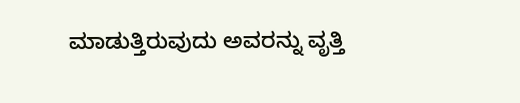ಮಾಡುತ್ತಿರುವುದು ಅವರನ್ನು ವೃತ್ತಿ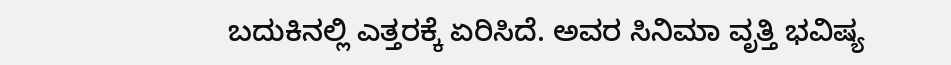ಬದುಕಿನಲ್ಲಿ ಎತ್ತರಕ್ಕೆ ಏರಿಸಿದೆ. ಅವರ ಸಿನಿಮಾ ವೃತ್ತಿ ಭವಿಷ್ಯ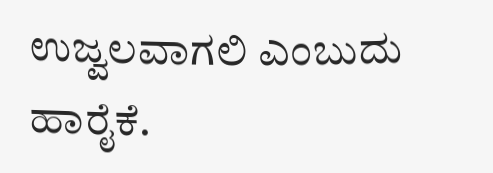ಉಜ್ವಲವಾಗಲಿ ಎಂಬುದು ಹಾರೈಕೆ.